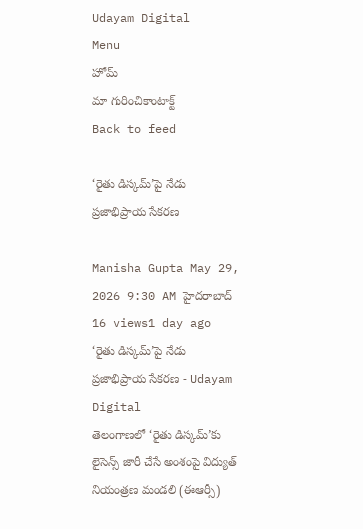Udayam Digital
Menu
హోమ్
మా గురించికాంటాక్ట్
Back to feed

‘రైతు డిస్కమ్’పై నేడు ప్రజాభిప్రాయ సేకరణ

Manisha Gupta May 29, 2026 9:30 AM హైదరాబాద్ 16 views1 day ago
‘రైతు డిస్కమ్’పై నేడు ప్రజాభిప్రాయ సేకరణ - Udayam Digital
తెలంగాణలో ‘రైతు డిస్కమ్’కు లైసెన్స్ జారీ చేసే అంశంపై విద్యుత్ నియంత్రణ మండలి (ఈఆర్సీ)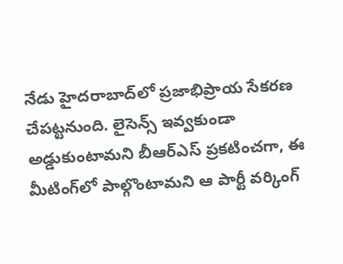నేడు హైదరాబాద్‌లో ప్రజాభిప్రాయ సేకరణ చేపట్టనుంది. లైసెన్స్ ఇవ్వకుండా అడ్డుకుంటామని బీఆర్ఎస్ ప్రకటించగా, ఈ మీటింగ్‌లో పాల్గొంటామని ఆ పార్టీ వర్కింగ్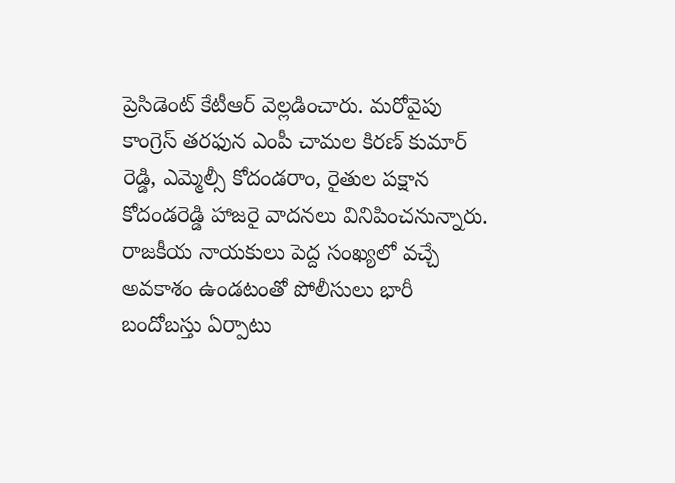ప్రెసిడెంట్ కేటీఆర్ వెల్లడించారు. మరోవైపు కాంగ్రెస్ తరఫున ఎంపీ చామల కిరణ్ కుమార్ రెడ్డి, ఎమ్మెల్సీ కోదండరాం, రైతుల పక్షాన కోదండరెడ్డి హాజరై వాదనలు వినిపించనున్నారు. రాజకీయ నాయకులు పెద్ద సంఖ్యలో వచ్చే అవకాశం ఉండటంతో పోలీసులు భారీ బందోబస్తు ఏర్పాటు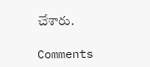చేశారు.

Comments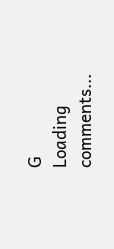G
Loading comments...